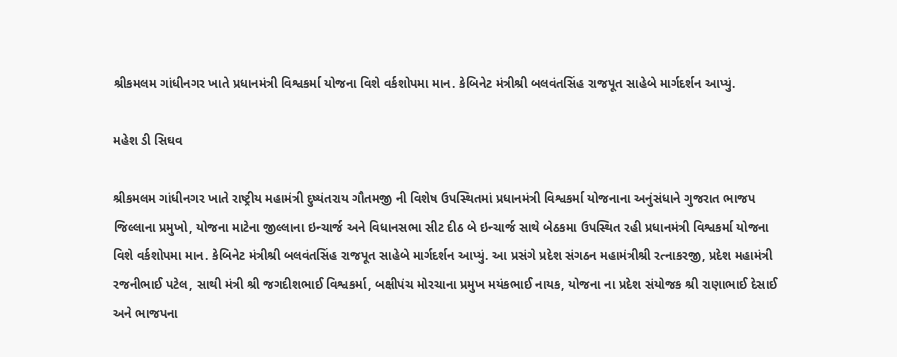શ્રીકમલમ ગાંધીનગર ખાતે પ્રધાનમંત્રી વિશ્વકર્મા યોજના વિશે વર્કશોપમા માન. કેબિનેટ મંત્રીશ્રી બલવંતસિંહ રાજપૂત સાહેબે માર્ગદર્શન આપ્યું.

મહેશ ડી સિઘવ

શ્રીકમલમ ગાંધીનગર ખાતે રાષ્ટ્રીય મહામંત્રી દુષ્યંતરાય ગૌતમજી ની વિશેષ ઉપસ્થિતમાં પ્રધાનમંત્રી વિશ્વકર્મા યોજનાના અનુંસંધાને ગુજરાત ભાજપ જિલ્લાના પ્રમુખો, યોજના માટેના જીલ્લાના ઇન્ચાર્જ અને વિધાનસભા સીટ દીઠ બે ઇન્ચાર્જ સાથે બેઠકમા ઉપસ્થિત રહી પ્રધાનમંત્રી વિશ્વકર્મા યોજના વિશે વર્કશોપમા માન. કેબિનેટ મંત્રીશ્રી બલવંતસિંહ રાજપૂત સાહેબે માર્ગદર્શન આપ્યું. આ પ્રસંગે પ્રદેશ સંગઠન મહામંત્રીશ્રી રત્નાકરજી, પ્રદેશ મહામંત્રી રજનીભાઈ પટેલ, સાથી મંત્રી શ્રી જગદીશભાઈ વિશ્વકર્મા, બક્ષીપંચ મોરચાના પ્રમુખ મયંકભાઈ નાયક, યોજના ના પ્રદેશ સંયોજક શ્રી રાણાભાઈ દેસાઈ અને ભાજપના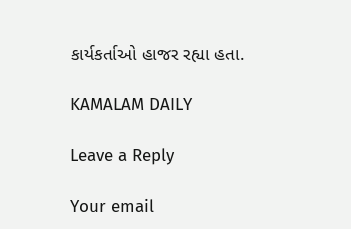કાર્યકર્તાઓ હાજર રહ્યા હતા.

KAMALAM DAILY

Leave a Reply

Your email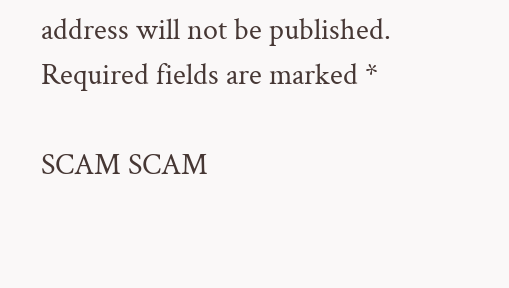address will not be published. Required fields are marked *

SCAM SCAM